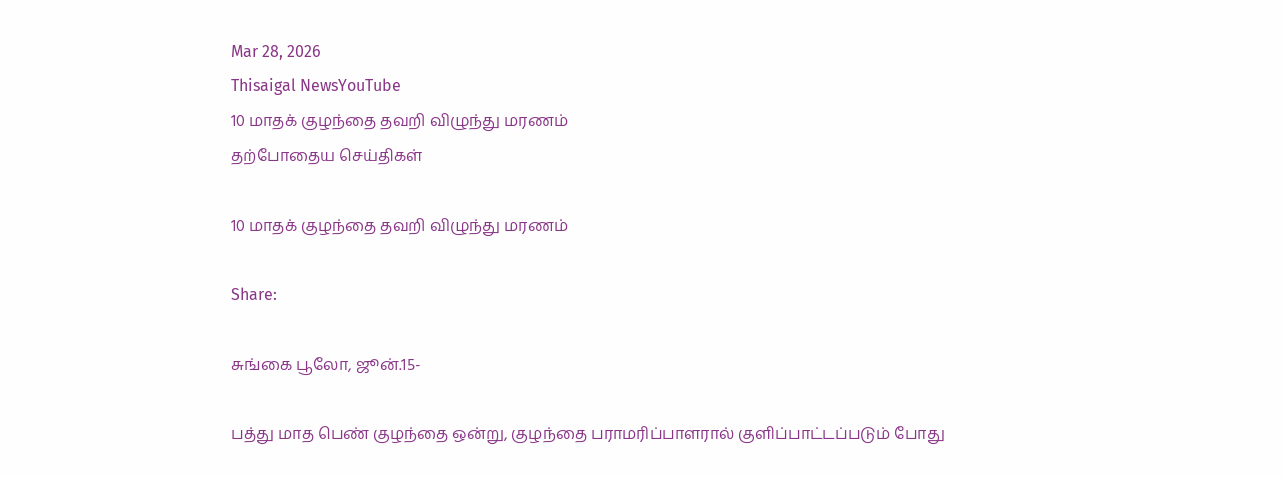Mar 28, 2026
Thisaigal NewsYouTube
10 மாதக் குழந்தை தவறி விழுந்து மரணம்
தற்போதைய செய்திகள்

10 மாதக் குழந்தை தவறி விழுந்து மரணம்

Share:

சுங்கை பூலோ, ஜூன்.15-

பத்து மாத பெண் குழந்தை ஒன்று, குழந்தை பராமரிப்பாளரால் குளிப்பாட்டப்படும் போது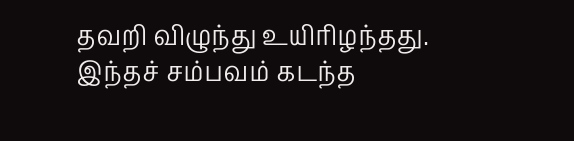தவறி விழுந்து உயிரிழந்தது. இந்தச் சம்பவம் கடந்த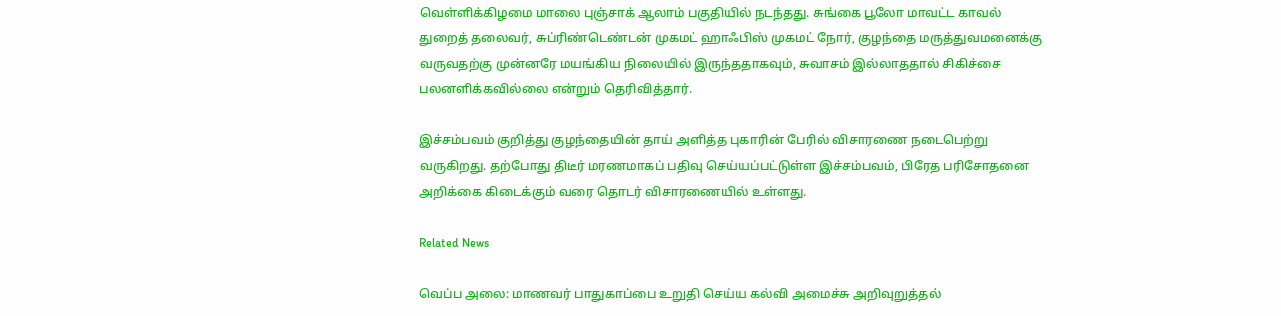வெள்ளிக்கிழமை மாலை புஞ்சாக் ஆலாம் பகுதியில் நடந்தது. சுங்கை பூலோ மாவட்ட காவல் துறைத் தலைவர், சுப்ரிண்டெண்டன் முகமட் ஹாஃபிஸ் முகமட் நோர், குழந்தை மருத்துவமனைக்கு வருவதற்கு முன்னரே மயங்கிய நிலையில் இருந்ததாகவும், சுவாசம் இல்லாததால் சிகிச்சை பலனளிக்கவில்லை என்றும் தெரிவித்தார்.

இச்சம்பவம் குறித்து குழந்தையின் தாய் அளித்த புகாரின் பேரில் விசாரணை நடைபெற்று வருகிறது. தற்போது திடீர் மரணமாகப் பதிவு செய்யப்பட்டுள்ள இச்சம்பவம், பிரேத பரிசோதனை அறிக்கை கிடைக்கும் வரை தொடர் விசாரணையில் உள்ளது.

Related News

வெப்ப அலை: மாணவர் பாதுகாப்பை உறுதி செய்ய கல்வி அமைச்சு அறிவுறுத்தல்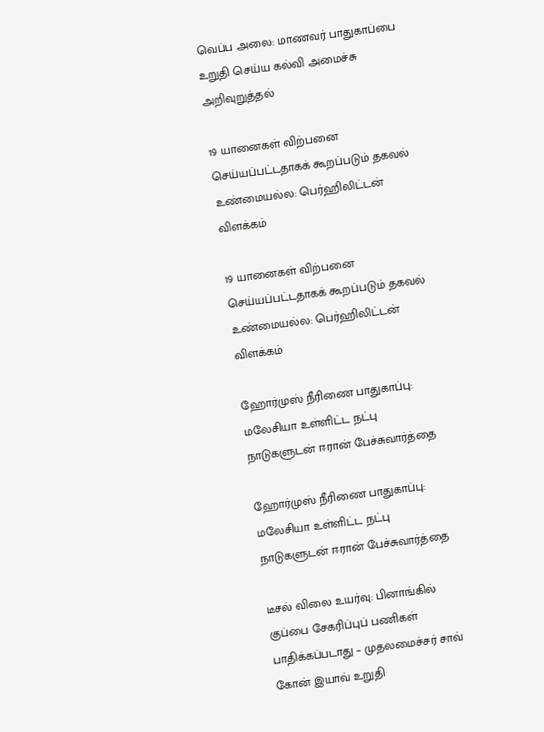வெப்ப அலை: மாணவர் பாதுகாப்பை உறுதி செய்ய கல்வி அமைச்சு அறிவுறுத்தல்

19 யானைகள் விற்பனை செய்யப்பட்டதாகக் கூறப்படும் தகவல் உண்மையல்ல: பெர்ஹிலிட்டன்  விளக்கம்

19 யானைகள் விற்பனை செய்யப்பட்டதாகக் கூறப்படும் தகவல் உண்மையல்ல: பெர்ஹிலிட்டன் விளக்கம்

ஹோர்முஸ் நீரிணை பாதுகாப்பு: மலேசியா உள்ளிட்ட நட்பு நாடுகளுடன் ஈரான் பேச்சுவார்த்தை

ஹோர்முஸ் நீரிணை பாதுகாப்பு: மலேசியா உள்ளிட்ட நட்பு நாடுகளுடன் ஈரான் பேச்சுவார்த்தை

டீசல் விலை உயர்வு: பினாங்கில் குப்பை சேகரிப்புப் பணிகள் பாதிக்கப்படாது – முதலமைச்சர் சாவ் கோன் இயாவ் உறுதி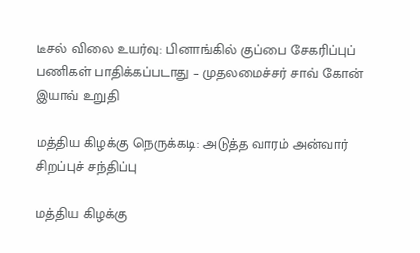டீசல் விலை உயர்வு: பினாங்கில் குப்பை சேகரிப்புப் பணிகள் பாதிக்கப்படாது – முதலமைச்சர் சாவ் கோன் இயாவ் உறுதி

மத்திய கிழக்கு நெருக்கடி: அடுத்த வாரம் அன்வார் சிறப்புச் சந்திப்பு

மத்திய கிழக்கு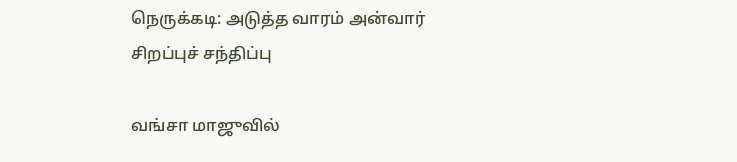நெருக்கடி: அடுத்த வாரம் அன்வார் சிறப்புச் சந்திப்பு

வங்சா மாஜுவில்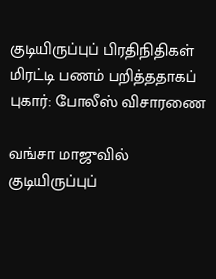குடியிருப்புப் பிரதிநிதிகள் மிரட்டி பணம் பறித்ததாகப் புகார்: போலீஸ் விசாரணை

வங்சா மாஜுவில் குடியிருப்புப்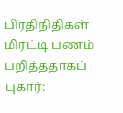பிரதிநிதிகள் மிரட்டி பணம் பறித்ததாகப் புகார்: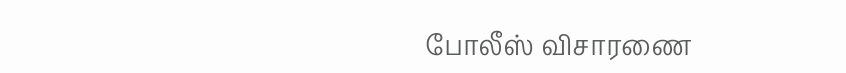போலீஸ் விசாரணை